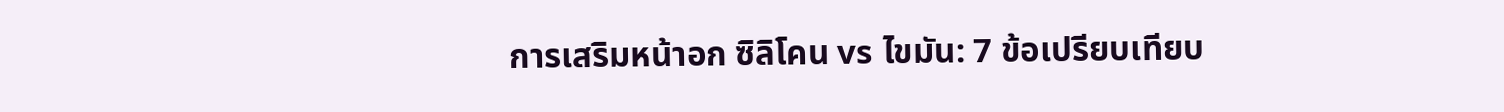การเสริมหน้าอก ซิลิโคน vs ไขมัน: 7 ข้อเปรียบเทียบ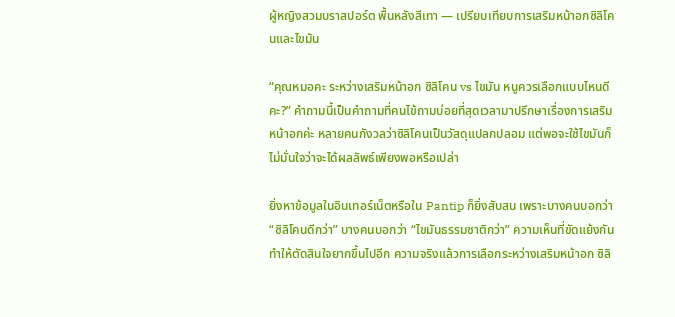ผู้หญิงสวมบราสปอร์ต พื้นหลังสีเทา — เปรียบเทียบการเสริมหน้าอกซิลิโคนและไขมัน

“คุณหมอคะ ระหว่างเสริมหน้าอก ซิลิโคน vs ไขมัน หนูควรเลือกแบบไหนดีคะ?” คำถามนี้เป็นคำถามที่คนไข้ถามบ่อยที่สุดเวลามาปรึกษาเรื่องการเสริมหน้าอกค่ะ หลายคนกังวลว่าซิลิโคนเป็นวัสดุแปลกปลอม แต่พอจะใช้ไขมันก็ไม่มั่นใจว่าจะได้ผลลัพธ์เพียงพอหรือเปล่า

ยิ่งหาข้อมูลในอินเทอร์เน็ตหรือใน Pantip ก็ยิ่งสับสน เพราะบางคนบอกว่า “ซิลิโคนดีกว่า” บางคนบอกว่า “ไขมันธรรมชาติกว่า” ความเห็นที่ขัดแย้งกันทำให้ตัดสินใจยากขึ้นไปอีก ความจริงแล้วการเลือกระหว่างเสริมหน้าอก ซิลิ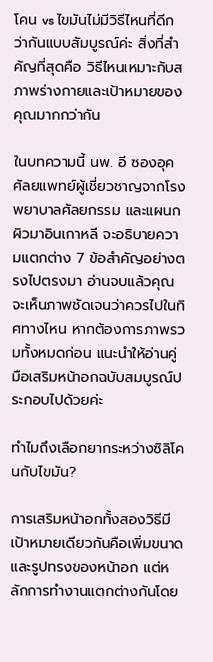โคน vs ไขมันไม่มีวิธีไหนที่ดีกว่ากันแบบสัมบูรณ์ค่ะ สิ่งที่สำคัญที่สุดคือ วิธีไหนเหมาะกับสภาพร่างกายและเป้าหมายของคุณมากกว่ากัน

ในบทความนี้ นพ. อี ซองอุค ศัลยแพทย์ผู้เชี่ยวชาญจากโรงพยาบาลศัลยกรรม และแผนกผิวมาอินเกาหลี จะอธิบายความแตกต่าง 7 ข้อสำคัญอย่างตรงไปตรงมา อ่านจบแล้วคุณจะเห็นภาพชัดเจนว่าควรไปในทิศทางไหน หากต้องการภาพรวมทั้งหมดก่อน แนะนำให้อ่านคู่มือเสริมหน้าอกฉบับสมบูรณ์ประกอบไปด้วยค่ะ

ทำไมถึงเลือกยากระหว่างซิลิโคนกับไขมัน?

การเสริมหน้าอกทั้งสองวิธีมีเป้าหมายเดียวกันคือเพิ่มขนาดและรูปทรงของหน้าอก แต่หลักการทำงานแตกต่างกันโดย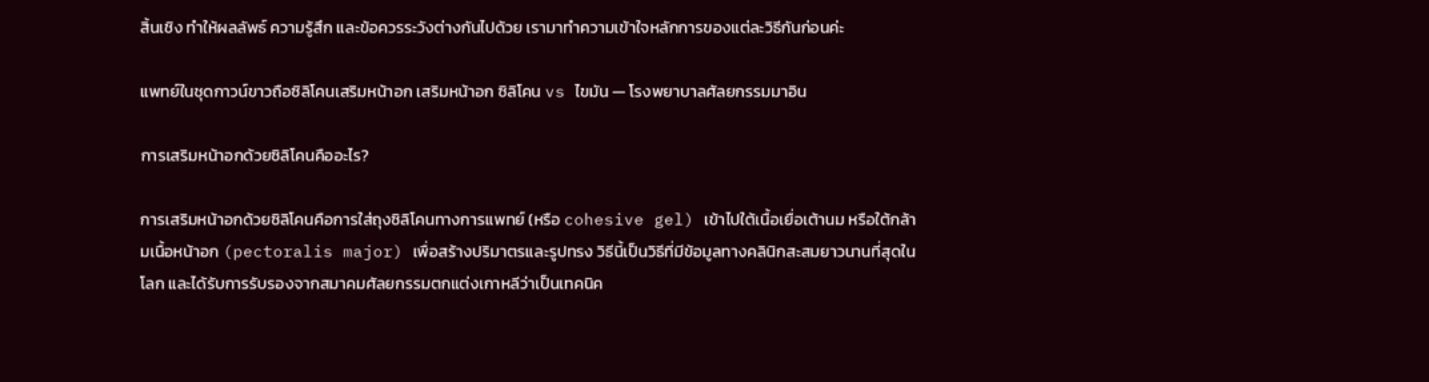สิ้นเชิง ทำให้ผลลัพธ์ ความรู้สึก และข้อควรระวังต่างกันไปด้วย เรามาทำความเข้าใจหลักการของแต่ละวิธีกันก่อนค่ะ

แพทย์ในชุดกาวน์ขาวถือซิลิโคนเสริมหน้าอก เสริมหน้าอก ซิลิโคน vs ไขมัน — โรงพยาบาลศัลยกรรมมาอิน

การเสริมหน้าอกด้วยซิลิโคนคืออะไร?

การเสริมหน้าอกด้วยซิลิโคนคือการใส่ถุงซิลิโคนทางการแพทย์ (หรือ cohesive gel) เข้าไปใต้เนื้อเยื่อเต้านม หรือใต้กล้ามเนื้อหน้าอก (pectoralis major) เพื่อสร้างปริมาตรและรูปทรง วิธีนี้เป็นวิธีที่มีข้อมูลทางคลินิกสะสมยาวนานที่สุดในโลก และได้รับการรับรองจากสมาคมศัลยกรรมตกแต่งเกาหลีว่าเป็นเทคนิค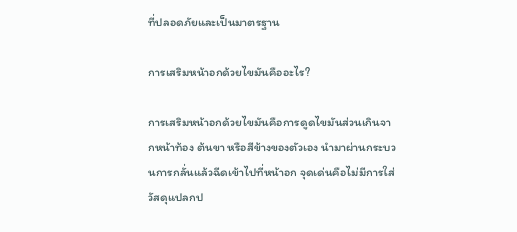ที่ปลอดภัยและเป็นมาตรฐาน

การเสริมหน้าอกด้วยไขมันคืออะไร?

การเสริมหน้าอกด้วยไขมันคือการดูดไขมันส่วนเกินจากหน้าท้อง ต้นขา หรือสีข้างของตัวเอง นำมาผ่านกระบวนการกลั่นแล้วฉีดเข้าไปที่หน้าอก จุดเด่นคือไม่มีการใส่วัสดุแปลกป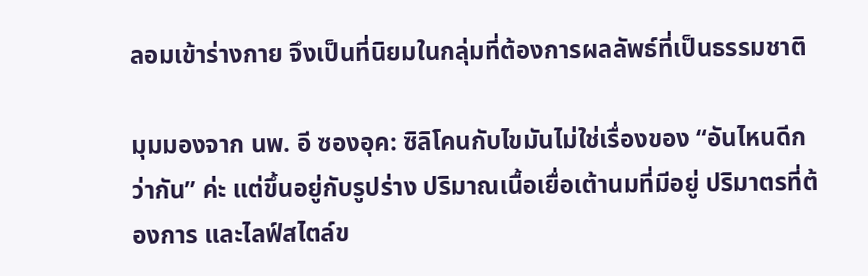ลอมเข้าร่างกาย จึงเป็นที่นิยมในกลุ่มที่ต้องการผลลัพธ์ที่เป็นธรรมชาติ

มุมมองจาก นพ. อี ซองอุค: ซิลิโคนกับไขมันไม่ใช่เรื่องของ “อันไหนดีกว่ากัน” ค่ะ แต่ขึ้นอยู่กับรูปร่าง ปริมาณเนื้อเยื่อเต้านมที่มีอยู่ ปริมาตรที่ต้องการ และไลฟ์สไตล์ข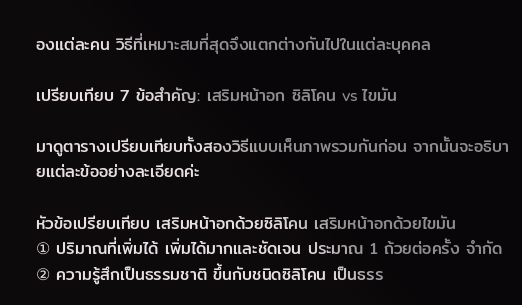องแต่ละคน วิธีที่เหมาะสมที่สุดจึงแตกต่างกันไปในแต่ละบุคคล

เปรียบเทียบ 7 ข้อสำคัญ: เสริมหน้าอก ซิลิโคน vs ไขมัน

มาดูตารางเปรียบเทียบทั้งสองวิธีแบบเห็นภาพรวมกันก่อน จากนั้นจะอธิบายแต่ละข้ออย่างละเอียดค่ะ

หัวข้อเปรียบเทียบ เสริมหน้าอกด้วยซิลิโคน เสริมหน้าอกด้วยไขมัน
① ปริมาณที่เพิ่มได้ เพิ่มได้มากและชัดเจน ประมาณ 1 ถ้วยต่อครั้ง จำกัด
② ความรู้สึกเป็นธรรมชาติ ขึ้นกับชนิดซิลิโคน เป็นธรร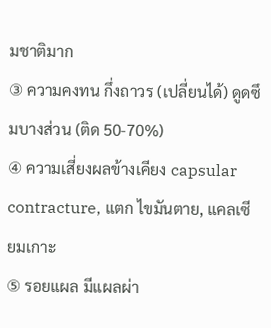มชาติมาก
③ ความคงทน กึ่งถาวร (เปลี่ยนได้) ดูดซึมบางส่วน (ติด 50-70%)
④ ความเสี่ยงผลข้างเคียง capsular contracture, แตก ไขมันตาย, แคลเซียมเกาะ
⑤ รอยแผล มีแผลผ่า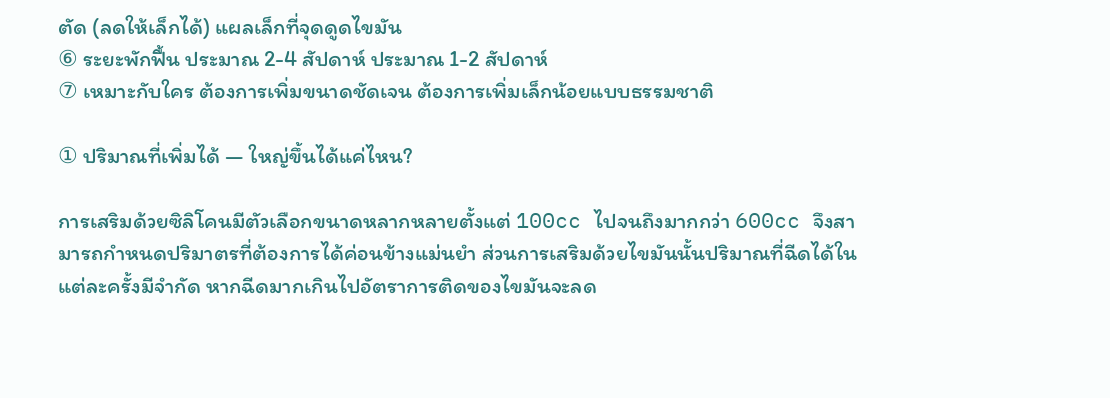ตัด (ลดให้เล็กได้) แผลเล็กที่จุดดูดไขมัน
⑥ ระยะพักฟื้น ประมาณ 2-4 สัปดาห์ ประมาณ 1-2 สัปดาห์
⑦ เหมาะกับใคร ต้องการเพิ่มขนาดชัดเจน ต้องการเพิ่มเล็กน้อยแบบธรรมชาติ

① ปริมาณที่เพิ่มได้ — ใหญ่ขึ้นได้แค่ไหน?

การเสริมด้วยซิลิโคนมีตัวเลือกขนาดหลากหลายตั้งแต่ 100cc ไปจนถึงมากกว่า 600cc จึงสามารถกำหนดปริมาตรที่ต้องการได้ค่อนข้างแม่นยำ ส่วนการเสริมด้วยไขมันนั้นปริมาณที่ฉีดได้ในแต่ละครั้งมีจำกัด หากฉีดมากเกินไปอัตราการติดของไขมันจะลด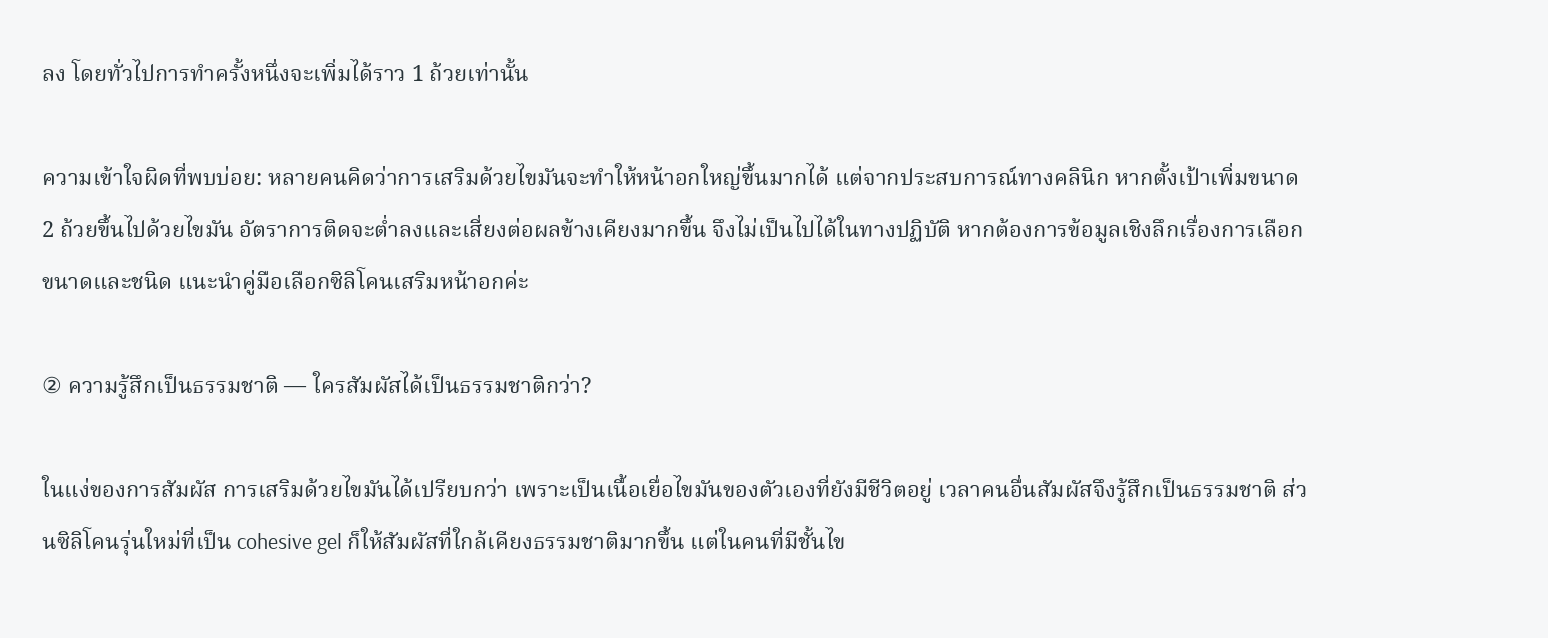ลง โดยทั่วไปการทำครั้งหนึ่งจะเพิ่มได้ราว 1 ถ้วยเท่านั้น

ความเข้าใจผิดที่พบบ่อย: หลายคนคิดว่าการเสริมด้วยไขมันจะทำให้หน้าอกใหญ่ขึ้นมากได้ แต่จากประสบการณ์ทางคลินิก หากตั้งเป้าเพิ่มขนาด 2 ถ้วยขึ้นไปด้วยไขมัน อัตราการติดจะต่ำลงและเสี่ยงต่อผลข้างเคียงมากขึ้น จึงไม่เป็นไปได้ในทางปฏิบัติ หากต้องการข้อมูลเชิงลึกเรื่องการเลือกขนาดและชนิด แนะนำคู่มือเลือกซิลิโคนเสริมหน้าอกค่ะ

② ความรู้สึกเป็นธรรมชาติ — ใครสัมผัสได้เป็นธรรมชาติกว่า?

ในแง่ของการสัมผัส การเสริมด้วยไขมันได้เปรียบกว่า เพราะเป็นเนื้อเยื่อไขมันของตัวเองที่ยังมีชีวิตอยู่ เวลาคนอื่นสัมผัสจึงรู้สึกเป็นธรรมชาติ ส่วนซิลิโคนรุ่นใหม่ที่เป็น cohesive gel ก็ให้สัมผัสที่ใกล้เคียงธรรมชาติมากขึ้น แต่ในคนที่มีชั้นไข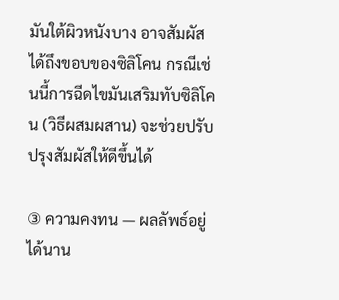มันใต้ผิวหนังบาง อาจสัมผัสได้ถึงขอบของซิลิโคน กรณีเช่นนี้การฉีดไขมันเสริมทับซิลิโคน (วิธีผสมผสาน) จะช่วยปรับปรุงสัมผัสให้ดีขึ้นได้

③ ความคงทน — ผลลัพธ์อยู่ได้นาน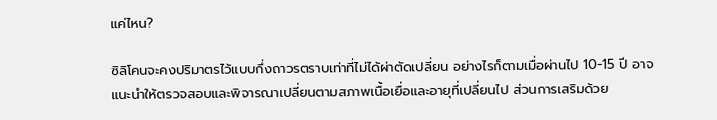แค่ไหน?

ซิลิโคนจะคงปริมาตรไว้แบบกึ่งถาวรตราบเท่าที่ไม่ได้ผ่าตัดเปลี่ยน อย่างไรก็ตามเมื่อผ่านไป 10-15 ปี อาจแนะนำให้ตรวจสอบและพิจารณาเปลี่ยนตามสภาพเนื้อเยื่อและอายุที่เปลี่ยนไป ส่วนการเสริมด้วย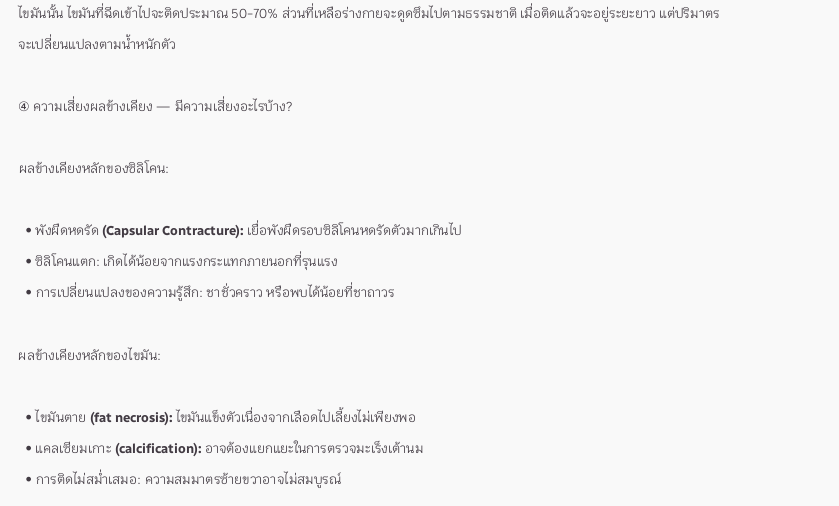ไขมันนั้น ไขมันที่ฉีดเข้าไปจะติดประมาณ 50-70% ส่วนที่เหลือร่างกายจะดูดซึมไปตามธรรมชาติ เมื่อติดแล้วจะอยู่ระยะยาว แต่ปริมาตรจะเปลี่ยนแปลงตามน้ำหนักตัว

④ ความเสี่ยงผลข้างเคียง — มีความเสี่ยงอะไรบ้าง?

ผลข้างเคียงหลักของซิลิโคน:

  • พังผืดหดรัด (Capsular Contracture): เยื่อพังผืดรอบซิลิโคนหดรัดตัวมากเกินไป
  • ซิลิโคนแตก: เกิดได้น้อยจากแรงกระแทกภายนอกที่รุนแรง
  • การเปลี่ยนแปลงของความรู้สึก: ชาชั่วคราว หรือพบได้น้อยที่ชาถาวร

ผลข้างเคียงหลักของไขมัน:

  • ไขมันตาย (fat necrosis): ไขมันแข็งตัวเนื่องจากเลือดไปเลี้ยงไม่เพียงพอ
  • แคลเซียมเกาะ (calcification): อาจต้องแยกแยะในการตรวจมะเร็งเต้านม
  • การติดไม่สม่ำเสมอ: ความสมมาตรซ้ายขวาอาจไม่สมบูรณ์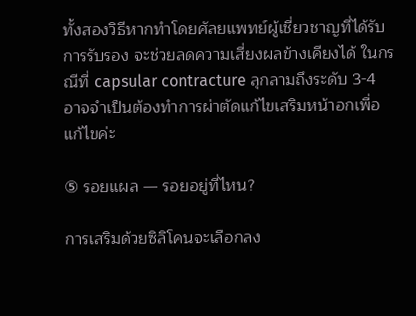ทั้งสองวิธีหากทำโดยศัลยแพทย์ผู้เชี่ยวชาญที่ได้รับการรับรอง จะช่วยลดความเสี่ยงผลข้างเคียงได้ ในกรณีที่ capsular contracture ลุกลามถึงระดับ 3-4 อาจจำเป็นต้องทำการผ่าตัดแก้ไขเสริมหน้าอกเพื่อแก้ไขค่ะ

⑤ รอยแผล — รอยอยู่ที่ไหน?

การเสริมด้วยซิลิโคนจะเลือกลง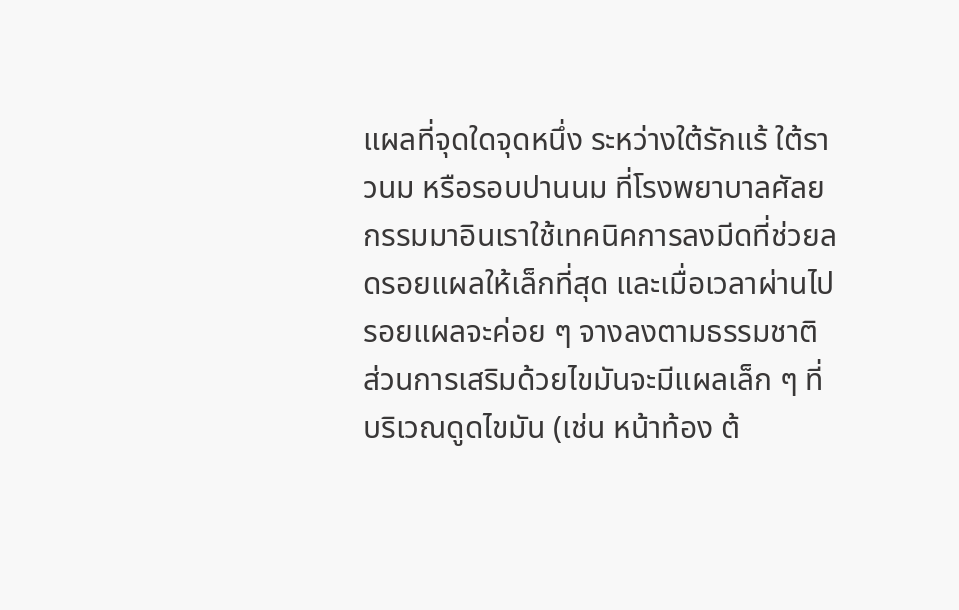แผลที่จุดใดจุดหนึ่ง ระหว่างใต้รักแร้ ใต้ราวนม หรือรอบปานนม ที่โรงพยาบาลศัลยกรรมมาอินเราใช้เทคนิคการลงมีดที่ช่วยลดรอยแผลให้เล็กที่สุด และเมื่อเวลาผ่านไปรอยแผลจะค่อย ๆ จางลงตามธรรมชาติ ส่วนการเสริมด้วยไขมันจะมีแผลเล็ก ๆ ที่บริเวณดูดไขมัน (เช่น หน้าท้อง ต้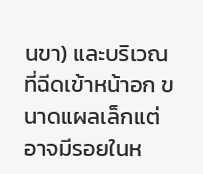นขา) และบริเวณที่ฉีดเข้าหน้าอก ขนาดแผลเล็กแต่อาจมีรอยในห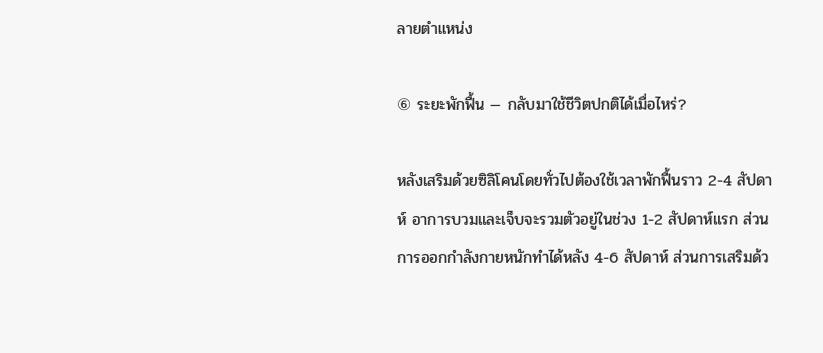ลายตำแหน่ง

⑥ ระยะพักฟื้น — กลับมาใช้ชีวิตปกติได้เมื่อไหร่?

หลังเสริมด้วยซิลิโคนโดยทั่วไปต้องใช้เวลาพักฟื้นราว 2-4 สัปดาห์ อาการบวมและเจ็บจะรวมตัวอยู่ในช่วง 1-2 สัปดาห์แรก ส่วนการออกกำลังกายหนักทำได้หลัง 4-6 สัปดาห์ ส่วนการเสริมด้ว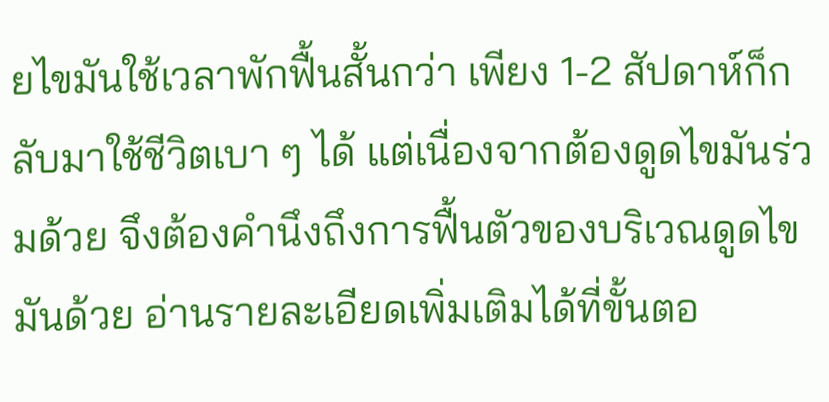ยไขมันใช้เวลาพักฟื้นสั้นกว่า เพียง 1-2 สัปดาห์ก็กลับมาใช้ชีวิตเบา ๆ ได้ แต่เนื่องจากต้องดูดไขมันร่วมด้วย จึงต้องคำนึงถึงการฟื้นตัวของบริเวณดูดไขมันด้วย อ่านรายละเอียดเพิ่มเติมได้ที่ขั้นตอ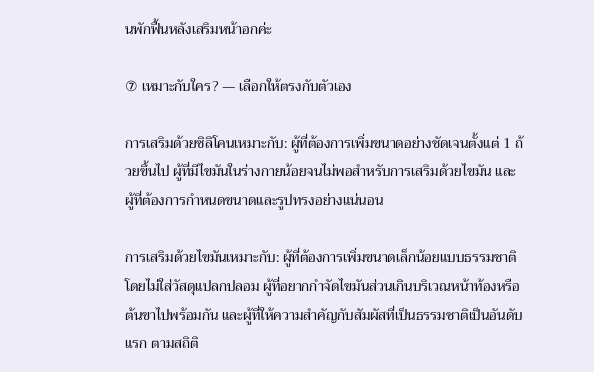นพักฟื้นหลังเสริมหน้าอกค่ะ

⑦ เหมาะกับใคร? — เลือกให้ตรงกับตัวเอง

การเสริมด้วยซิลิโคนเหมาะกับ: ผู้ที่ต้องการเพิ่มขนาดอย่างชัดเจนตั้งแต่ 1 ถ้วยขึ้นไป ผู้ที่มีไขมันในร่างกายน้อยจนไม่พอสำหรับการเสริมด้วยไขมัน และผู้ที่ต้องการกำหนดขนาดและรูปทรงอย่างแน่นอน

การเสริมด้วยไขมันเหมาะกับ: ผู้ที่ต้องการเพิ่มขนาดเล็กน้อยแบบธรรมชาติโดยไม่ใส่วัสดุแปลกปลอม ผู้ที่อยากกำจัดไขมันส่วนเกินบริเวณหน้าท้องหรือต้นขาไปพร้อมกัน และผู้ที่ให้ความสำคัญกับสัมผัสที่เป็นธรรมชาติเป็นอันดับแรก ตามสถิติ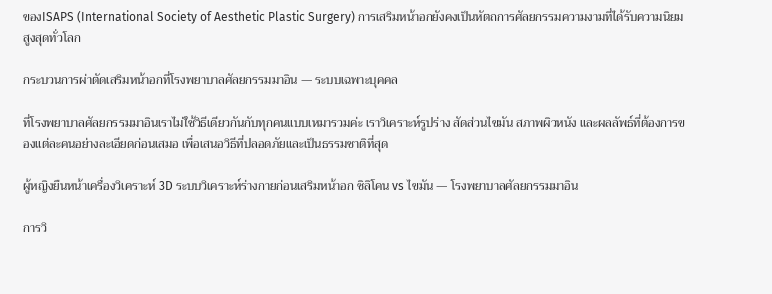ของISAPS (International Society of Aesthetic Plastic Surgery) การเสริมหน้าอกยังคงเป็นหัตถการศัลยกรรมความงามที่ได้รับความนิยมสูงสุดทั่วโลก

กระบวนการผ่าตัดเสริมหน้าอกที่โรงพยาบาลศัลยกรรมมาอิน — ระบบเฉพาะบุคคล

ที่โรงพยาบาลศัลยกรรมมาอินเราไม่ใช้วิธีเดียวกันกับทุกคนแบบเหมารวมค่ะ เราวิเคราะห์รูปร่าง สัดส่วนไขมัน สภาพผิวหนัง และผลลัพธ์ที่ต้องการของแต่ละคนอย่างละเอียดก่อนเสมอ เพื่อเสนอวิธีที่ปลอดภัยและเป็นธรรมชาติที่สุด

ผู้หญิงยืนหน้าเครื่องวิเคราะห์ 3D ระบบวิเคราะห์ร่างกายก่อนเสริมหน้าอก ซิลิโคน vs ไขมัน — โรงพยาบาลศัลยกรรมมาอิน

การวิ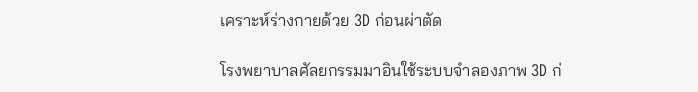เคราะห์ร่างกายด้วย 3D ก่อนผ่าตัด

โรงพยาบาลศัลยกรรมมาอินใช้ระบบจำลองภาพ 3D ก่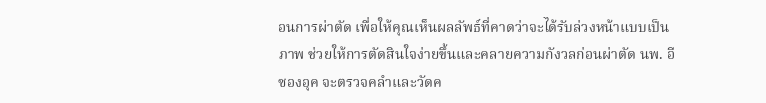อนการผ่าตัด เพื่อให้คุณเห็นผลลัพธ์ที่คาดว่าจะได้รับล่วงหน้าแบบเป็นภาพ ช่วยให้การตัดสินใจง่ายขึ้นและคลายความกังวลก่อนผ่าตัด นพ. อี ซองอุค จะตรวจคลำและวัดค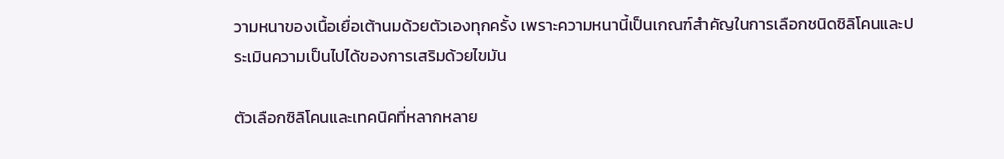วามหนาของเนื้อเยื่อเต้านมด้วยตัวเองทุกครั้ง เพราะความหนานี้เป็นเกณฑ์สำคัญในการเลือกชนิดซิลิโคนและประเมินความเป็นไปได้ของการเสริมด้วยไขมัน

ตัวเลือกซิลิโคนและเทคนิคที่หลากหลาย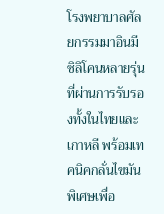โรงพยาบาลศัลยกรรมมาอินมีซิลิโคนหลายรุ่นที่ผ่านการรับรองทั้งในไทยและเกาหลี พร้อมเทคนิคกลั่นไขมันพิเศษเพื่อ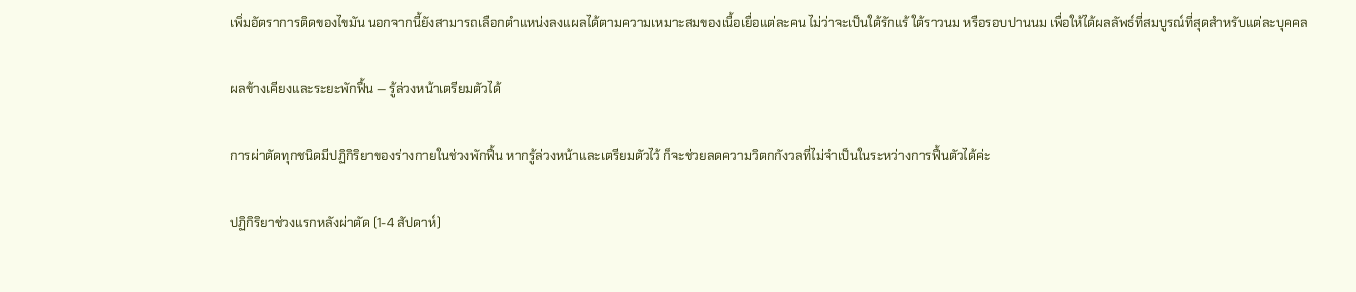เพิ่มอัตราการติดของไขมัน นอกจากนี้ยังสามารถเลือกตำแหน่งลงแผลได้ตามความเหมาะสมของเนื้อเยื่อแต่ละคน ไม่ว่าจะเป็นใต้รักแร้ ใต้ราวนม หรือรอบปานนม เพื่อให้ได้ผลลัพธ์ที่สมบูรณ์ที่สุดสำหรับแต่ละบุคคล

ผลข้างเคียงและระยะพักฟื้น — รู้ล่วงหน้าเตรียมตัวได้

การผ่าตัดทุกชนิดมีปฏิกิริยาของร่างกายในช่วงพักฟื้น หากรู้ล่วงหน้าและเตรียมตัวไว้ ก็จะช่วยลดความวิตกกังวลที่ไม่จำเป็นในระหว่างการฟื้นตัวได้ค่ะ

ปฏิกิริยาช่วงแรกหลังผ่าตัด (1-4 สัปดาห์)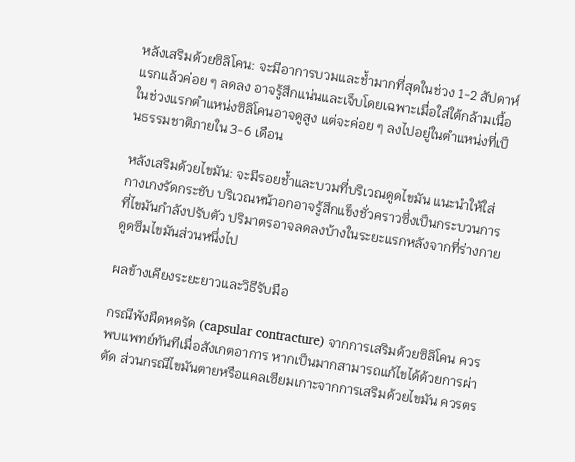หลังเสริมด้วยซิลิโคน: จะมีอาการบวมและช้ำมากที่สุดในช่วง 1-2 สัปดาห์แรกแล้วค่อย ๆ ลดลง อาจรู้สึกแน่นและเจ็บโดยเฉพาะเมื่อใส่ใต้กล้ามเนื้อ ในช่วงแรกตำแหน่งซิลิโคนอาจดูสูง แต่จะค่อย ๆ ลงไปอยู่ในตำแหน่งที่เป็นธรรมชาติภายใน 3-6 เดือน

หลังเสริมด้วยไขมัน: จะมีรอยช้ำและบวมที่บริเวณดูดไขมัน แนะนำให้ใส่กางเกงรัดกระชับ บริเวณหน้าอกอาจรู้สึกแข็งชั่วคราวซึ่งเป็นกระบวนการที่ไขมันกำลังปรับตัว ปริมาตรอาจลดลงบ้างในระยะแรกหลังจากที่ร่างกายดูดซึมไขมันส่วนหนึ่งไป

ผลข้างเคียงระยะยาวและวิธีรับมือ

กรณีพังผืดหดรัด (capsular contracture) จากการเสริมด้วยซิลิโคน ควรพบแพทย์ทันทีเมื่อสังเกตอาการ หากเป็นมากสามารถแก้ไขได้ด้วยการผ่าตัด ส่วนกรณีไขมันตายหรือแคลเซียมเกาะจากการเสริมด้วยไขมัน ควรตร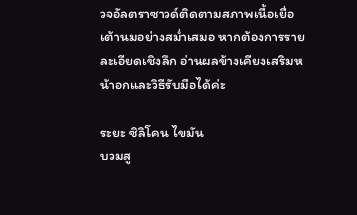วจอัลตราซาวด์ติดตามสภาพเนื้อเยื่อเต้านมอย่างสม่ำเสมอ หากต้องการรายละเอียดเชิงลึก อ่านผลข้างเคียงเสริมหน้าอกและวิธีรับมือได้ค่ะ

ระยะ ซิลิโคน ไขมัน
บวมสู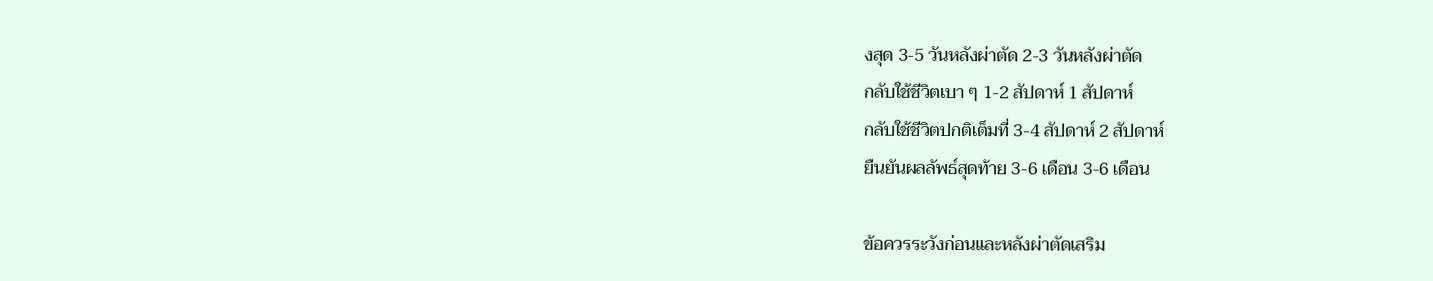งสุด 3-5 วันหลังผ่าตัด 2-3 วันหลังผ่าตัด
กลับใช้ชีวิตเบา ๆ 1-2 สัปดาห์ 1 สัปดาห์
กลับใช้ชีวิตปกติเต็มที่ 3-4 สัปดาห์ 2 สัปดาห์
ยืนยันผลลัพธ์สุดท้าย 3-6 เดือน 3-6 เดือน

ข้อควรระวังก่อนและหลังผ่าตัดเสริม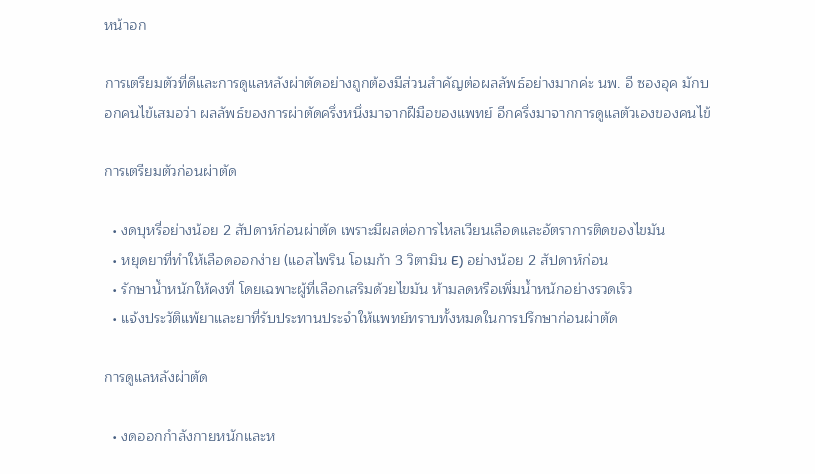หน้าอก

การเตรียมตัวที่ดีและการดูแลหลังผ่าตัดอย่างถูกต้องมีส่วนสำคัญต่อผลลัพธ์อย่างมากค่ะ นพ. อี ซองอุค มักบอกคนไข้เสมอว่า ผลลัพธ์ของการผ่าตัดครึ่งหนึ่งมาจากฝีมือของแพทย์ อีกครึ่งมาจากการดูแลตัวเองของคนไข้

การเตรียมตัวก่อนผ่าตัด

  • งดบุหรี่อย่างน้อย 2 สัปดาห์ก่อนผ่าตัด เพราะมีผลต่อการไหลเวียนเลือดและอัตราการติดของไขมัน
  • หยุดยาที่ทำให้เลือดออกง่าย (แอสไพริน โอเมก้า 3 วิตามิน E) อย่างน้อย 2 สัปดาห์ก่อน
  • รักษาน้ำหนักให้คงที่ โดยเฉพาะผู้ที่เลือกเสริมด้วยไขมัน ห้ามลดหรือเพิ่มน้ำหนักอย่างรวดเร็ว
  • แจ้งประวัติแพ้ยาและยาที่รับประทานประจำให้แพทย์ทราบทั้งหมดในการปรึกษาก่อนผ่าตัด

การดูแลหลังผ่าตัด

  • งดออกกำลังกายหนักและห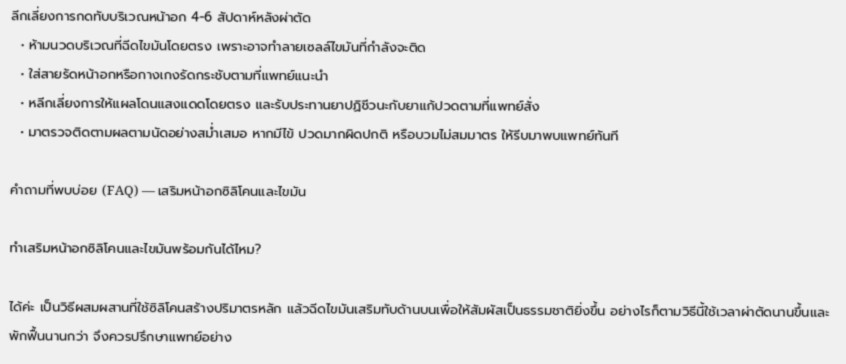ลีกเลี่ยงการกดทับบริเวณหน้าอก 4-6 สัปดาห์หลังผ่าตัด
  • ห้ามนวดบริเวณที่ฉีดไขมันโดยตรง เพราะอาจทำลายเซลล์ไขมันที่กำลังจะติด
  • ใส่สายรัดหน้าอกหรือกางเกงรัดกระชับตามที่แพทย์แนะนำ
  • หลีกเลี่ยงการให้แผลโดนแสงแดดโดยตรง และรับประทานยาปฏิชีวนะกับยาแก้ปวดตามที่แพทย์สั่ง
  • มาตรวจติดตามผลตามนัดอย่างสม่ำเสมอ หากมีไข้ ปวดมากผิดปกติ หรือบวมไม่สมมาตร ให้รีบมาพบแพทย์ทันที

คำถามที่พบบ่อย (FAQ) — เสริมหน้าอกซิลิโคนและไขมัน

ทำเสริมหน้าอกซิลิโคนและไขมันพร้อมกันได้ไหม?

ได้ค่ะ เป็นวิธีผสมผสานที่ใช้ซิลิโคนสร้างปริมาตรหลัก แล้วฉีดไขมันเสริมทับด้านบนเพื่อให้สัมผัสเป็นธรรมชาติยิ่งขึ้น อย่างไรก็ตามวิธีนี้ใช้เวลาผ่าตัดนานขึ้นและพักฟื้นนานกว่า จึงควรปรึกษาแพทย์อย่าง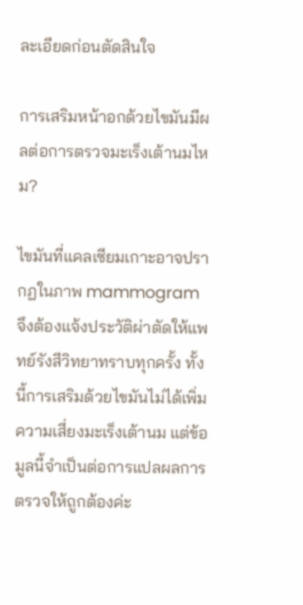ละเอียดก่อนตัดสินใจ

การเสริมหน้าอกด้วยไขมันมีผลต่อการตรวจมะเร็งเต้านมไหม?

ไขมันที่แคลเซียมเกาะอาจปรากฏในภาพ mammogram จึงต้องแจ้งประวัติผ่าตัดให้แพทย์รังสีวิทยาทราบทุกครั้ง ทั้งนี้การเสริมด้วยไขมันไม่ได้เพิ่มความเสี่ยงมะเร็งเต้านม แต่ข้อมูลนี้จำเป็นต่อการแปลผลการตรวจให้ถูกต้องค่ะ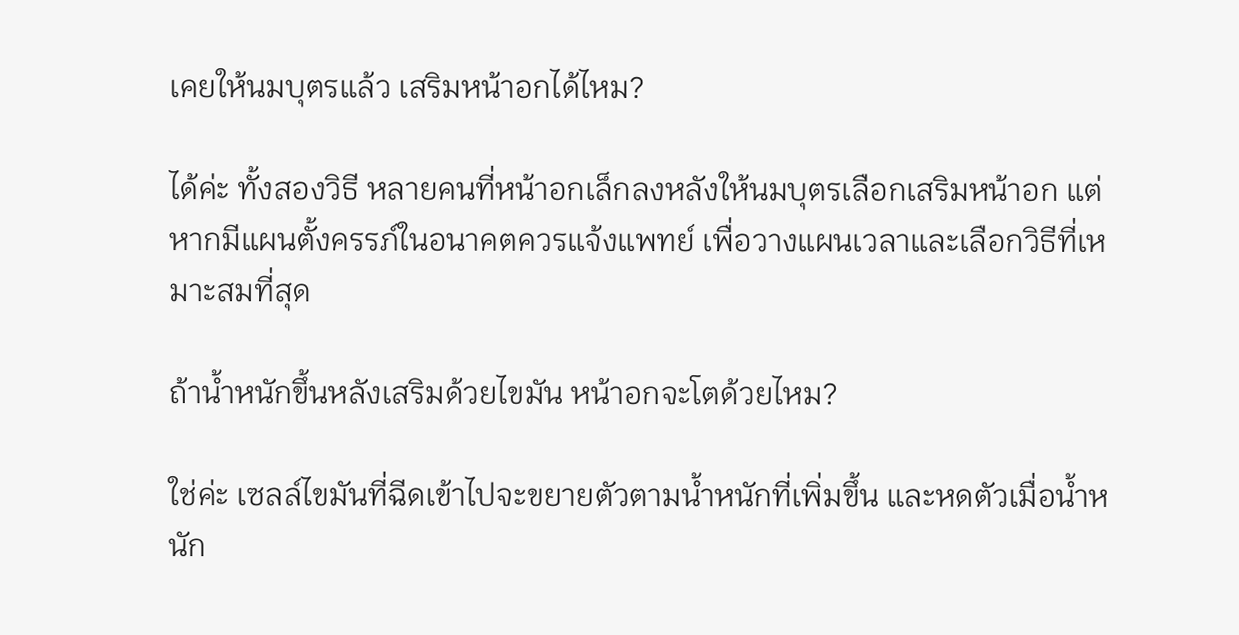เคยให้นมบุตรแล้ว เสริมหน้าอกได้ไหม?

ได้ค่ะ ทั้งสองวิธี หลายคนที่หน้าอกเล็กลงหลังให้นมบุตรเลือกเสริมหน้าอก แต่หากมีแผนตั้งครรภ์ในอนาคตควรแจ้งแพทย์ เพื่อวางแผนเวลาและเลือกวิธีที่เหมาะสมที่สุด

ถ้าน้ำหนักขึ้นหลังเสริมด้วยไขมัน หน้าอกจะโตด้วยไหม?

ใช่ค่ะ เซลล์ไขมันที่ฉีดเข้าไปจะขยายตัวตามน้ำหนักที่เพิ่มขึ้น และหดตัวเมื่อน้ำหนัก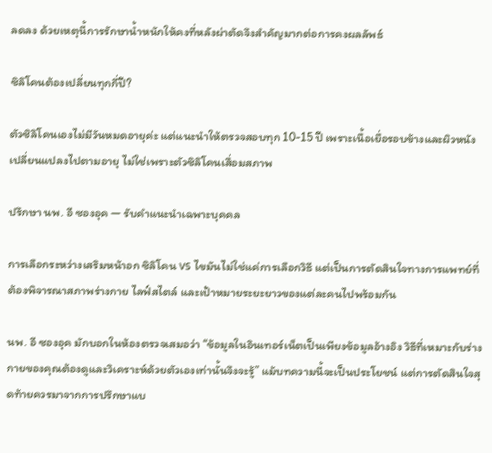ลดลง ด้วยเหตุนี้การรักษาน้ำหนักให้คงที่หลังผ่าตัดจึงสำคัญมากต่อการคงผลลัพธ์

ซิลิโคนต้องเปลี่ยนทุกกี่ปี?

ตัวซิลิโคนเองไม่มีวันหมดอายุค่ะ แต่แนะนำให้ตรวจสอบทุก 10-15 ปี เพราะเนื้อเยื่อรอบข้างและผิวหนังเปลี่ยนแปลงไปตามอายุ ไม่ใช่เพราะตัวซิลิโคนเสื่อมสภาพ

ปรึกษา นพ. อี ซองอุค — รับคำแนะนำเฉพาะบุคคล

การเลือกระหว่างเสริมหน้าอก ซิลิโคน vs ไขมันไม่ใช่แค่การเลือกวิธี แต่เป็นการตัดสินใจทางการแพทย์ที่ต้องพิจารณาสภาพร่างกาย ไลฟ์สไตล์ และเป้าหมายระยะยาวของแต่ละคนไปพร้อมกัน

นพ. อี ซองอุค มักบอกในห้องตรวจเสมอว่า “ข้อมูลในอินเทอร์เน็ตเป็นเพียงข้อมูลอ้างอิง วิธีที่เหมาะกับร่างกายของคุณต้องดูและวิเคราะห์ด้วยตัวเองเท่านั้นจึงจะรู้” แม้บทความนี้จะเป็นประโยชน์ แต่การตัดสินใจสุดท้ายควรมาจากการปรึกษาแบ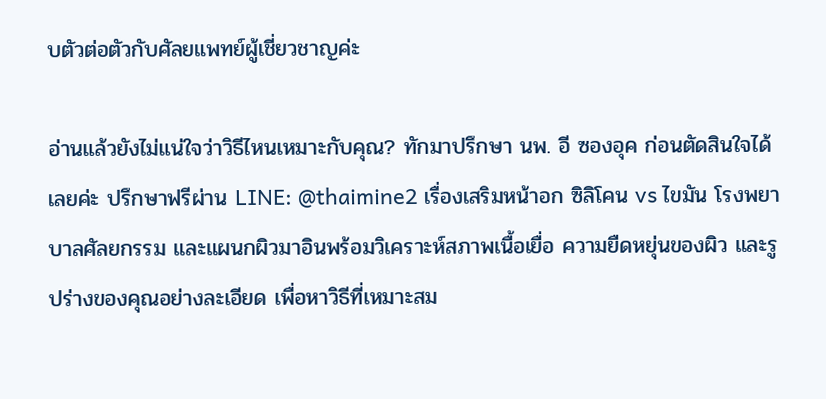บตัวต่อตัวกับศัลยแพทย์ผู้เชี่ยวชาญค่ะ

อ่านแล้วยังไม่แน่ใจว่าวิธีไหนเหมาะกับคุณ? ทักมาปรึกษา นพ. อี ซองอุค ก่อนตัดสินใจได้เลยค่ะ ปรึกษาฟรีผ่าน LINE: @thaimine2 เรื่องเสริมหน้าอก ซิลิโคน vs ไขมัน โรงพยาบาลศัลยกรรม และแผนกผิวมาอินพร้อมวิเคราะห์สภาพเนื้อเยื่อ ความยืดหยุ่นของผิว และรูปร่างของคุณอย่างละเอียด เพื่อหาวิธีที่เหมาะสม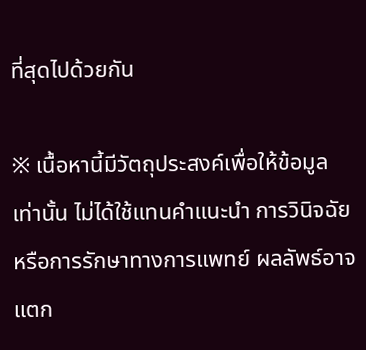ที่สุดไปด้วยกัน

※ เนื้อหานี้มีวัตถุประสงค์เพื่อให้ข้อมูลเท่านั้น ไม่ได้ใช้แทนคำแนะนำ การวินิจฉัย หรือการรักษาทางการแพทย์ ผลลัพธ์อาจแตก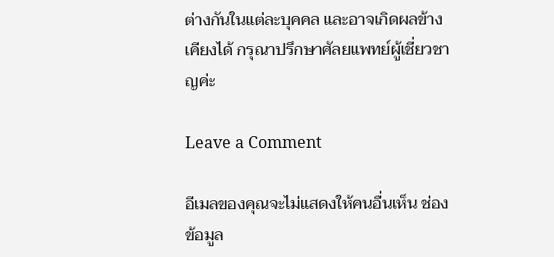ต่างกันในแต่ละบุคคล และอาจเกิดผลข้างเคียงได้ กรุณาปรึกษาศัลยแพทย์ผู้เชี่ยวชาญค่ะ

Leave a Comment

อีเมลของคุณจะไม่แสดงให้คนอื่นเห็น ช่องข้อมูล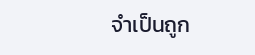จำเป็นถูก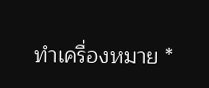ทำเครื่องหมาย *